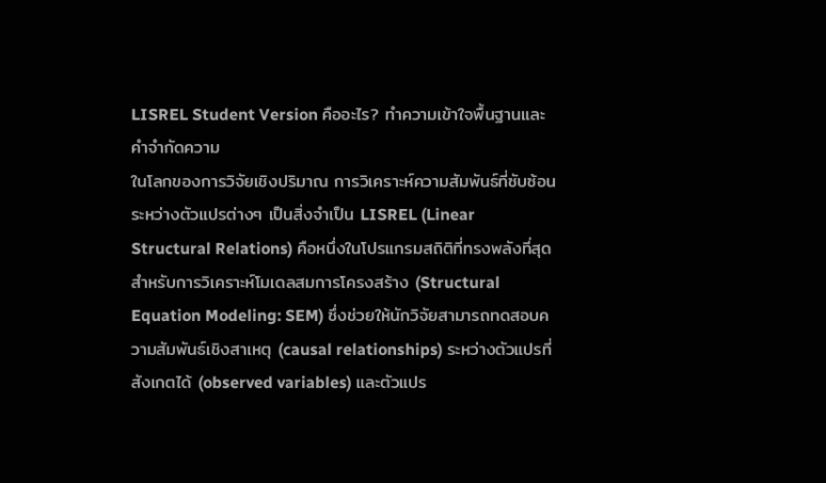LISREL Student Version คืออะไร? ทำความเข้าใจพื้นฐานและคำจำกัดความ
ในโลกของการวิจัยเชิงปริมาณ การวิเคราะห์ความสัมพันธ์ที่ซับซ้อนระหว่างตัวแปรต่างๆ เป็นสิ่งจำเป็น LISREL (Linear Structural Relations) คือหนึ่งในโปรแกรมสถิติที่ทรงพลังที่สุดสำหรับการวิเคราะห์โมเดลสมการโครงสร้าง (Structural Equation Modeling: SEM) ซึ่งช่วยให้นักวิจัยสามารถทดสอบความสัมพันธ์เชิงสาเหตุ (causal relationships) ระหว่างตัวแปรที่สังเกตได้ (observed variables) และตัวแปร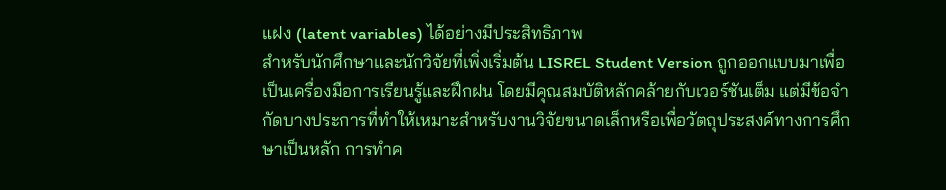แฝง (latent variables) ได้อย่างมีประสิทธิภาพ
สำหรับนักศึกษาและนักวิจัยที่เพิ่งเริ่มต้น LISREL Student Version ถูกออกแบบมาเพื่อเป็นเครื่องมือการเรียนรู้และฝึกฝน โดยมีคุณสมบัติหลักคล้ายกับเวอร์ชันเต็ม แต่มีข้อจำกัดบางประการที่ทำให้เหมาะสำหรับงานวิจัยขนาดเล็กหรือเพื่อวัตถุประสงค์ทางการศึกษาเป็นหลัก การทำค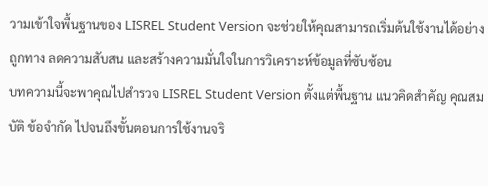วามเข้าใจพื้นฐานของ LISREL Student Version จะช่วยให้คุณสามารถเริ่มต้นใช้งานได้อย่างถูกทาง ลดความสับสน และสร้างความมั่นใจในการวิเคราะห์ข้อมูลที่ซับซ้อน
บทความนี้จะพาคุณไปสำรวจ LISREL Student Version ตั้งแต่พื้นฐาน แนวคิดสำคัญ คุณสมบัติ ข้อจำกัด ไปจนถึงขั้นตอนการใช้งานจริ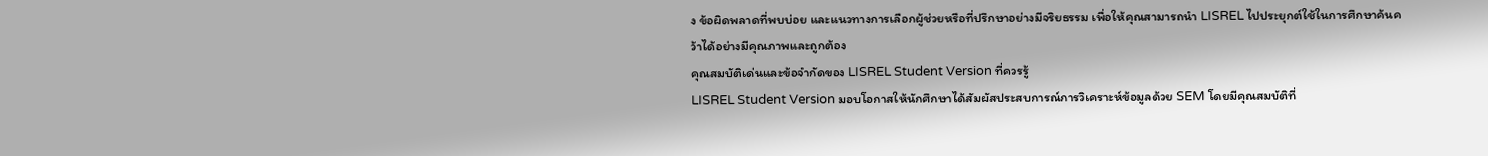ง ข้อผิดพลาดที่พบบ่อย และแนวทางการเลือกผู้ช่วยหรือที่ปรึกษาอย่างมีจริยธรรม เพื่อให้คุณสามารถนำ LISREL ไปประยุกต์ใช้ในการศึกษาค้นคว้าได้อย่างมีคุณภาพและถูกต้อง
คุณสมบัติเด่นและข้อจำกัดของ LISREL Student Version ที่ควรรู้
LISREL Student Version มอบโอกาสให้นักศึกษาได้สัมผัสประสบการณ์การวิเคราะห์ข้อมูลด้วย SEM โดยมีคุณสมบัติที่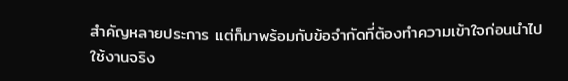สำคัญหลายประการ แต่ก็มาพร้อมกับข้อจำกัดที่ต้องทำความเข้าใจก่อนนำไปใช้งานจริง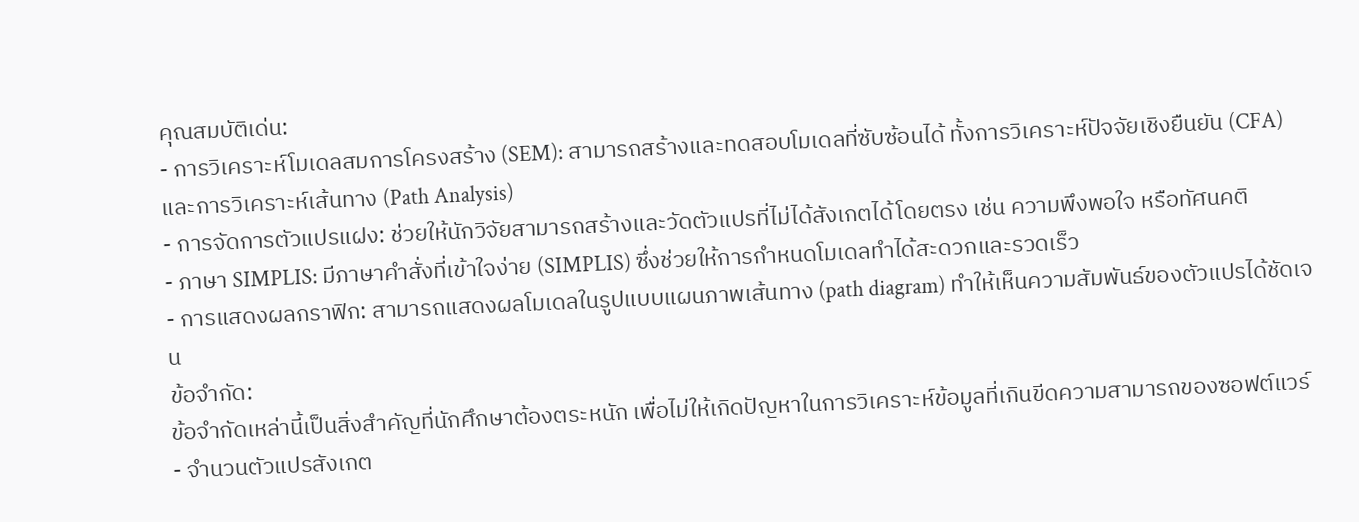คุณสมบัติเด่น:
- การวิเคราะห์โมเดลสมการโครงสร้าง (SEM): สามารถสร้างและทดสอบโมเดลที่ซับซ้อนได้ ทั้งการวิเคราะห์ปัจจัยเชิงยืนยัน (CFA) และการวิเคราะห์เส้นทาง (Path Analysis)
- การจัดการตัวแปรแฝง: ช่วยให้นักวิจัยสามารถสร้างและวัดตัวแปรที่ไม่ได้สังเกตได้โดยตรง เช่น ความพึงพอใจ หรือทัศนคติ
- ภาษา SIMPLIS: มีภาษาคำสั่งที่เข้าใจง่าย (SIMPLIS) ซึ่งช่วยให้การกำหนดโมเดลทำได้สะดวกและรวดเร็ว
- การแสดงผลกราฟิก: สามารถแสดงผลโมเดลในรูปแบบแผนภาพเส้นทาง (path diagram) ทำให้เห็นความสัมพันธ์ของตัวแปรได้ชัดเจน
ข้อจำกัด:
ข้อจำกัดเหล่านี้เป็นสิ่งสำคัญที่นักศึกษาต้องตระหนัก เพื่อไม่ให้เกิดปัญหาในการวิเคราะห์ข้อมูลที่เกินขีดความสามารถของซอฟต์แวร์
- จำนวนตัวแปรสังเกต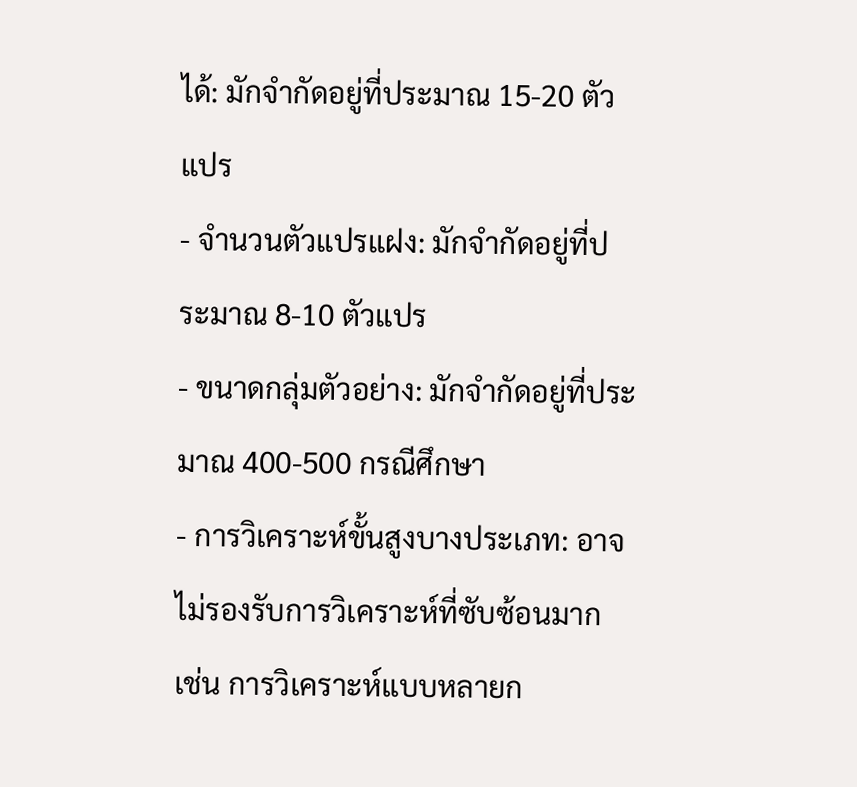ได้: มักจำกัดอยู่ที่ประมาณ 15-20 ตัวแปร
- จำนวนตัวแปรแฝง: มักจำกัดอยู่ที่ประมาณ 8-10 ตัวแปร
- ขนาดกลุ่มตัวอย่าง: มักจำกัดอยู่ที่ประมาณ 400-500 กรณีศึกษา
- การวิเคราะห์ขั้นสูงบางประเภท: อาจไม่รองรับการวิเคราะห์ที่ซับซ้อนมาก เช่น การวิเคราะห์แบบหลายก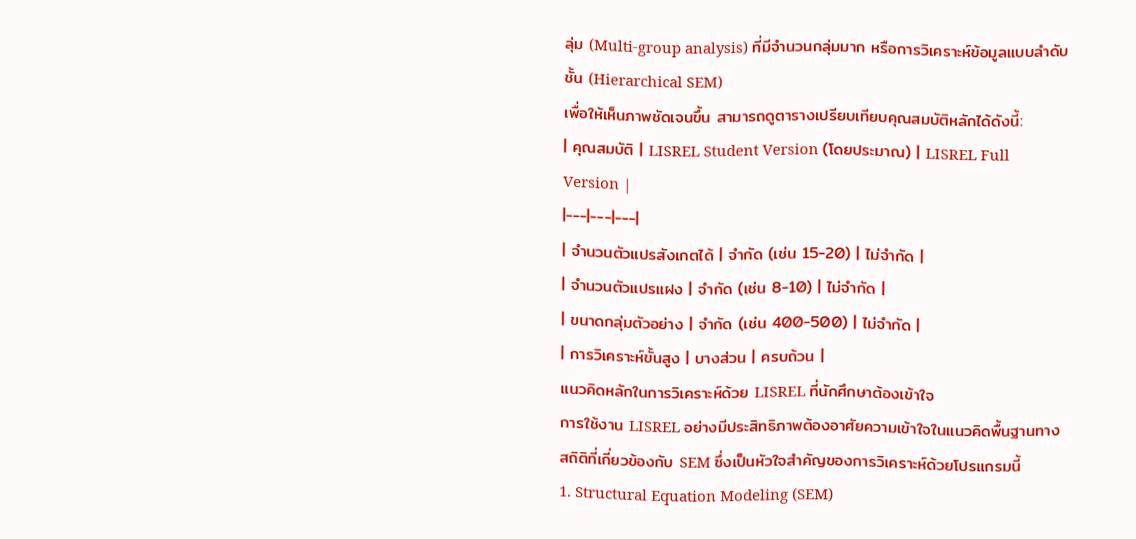ลุ่ม (Multi-group analysis) ที่มีจำนวนกลุ่มมาก หรือการวิเคราะห์ข้อมูลแบบลำดับชั้น (Hierarchical SEM)
เพื่อให้เห็นภาพชัดเจนขึ้น สามารถดูตารางเปรียบเทียบคุณสมบัติหลักได้ดังนี้:
| คุณสมบัติ | LISREL Student Version (โดยประมาณ) | LISREL Full Version |
|---|---|---|
| จำนวนตัวแปรสังเกตได้ | จำกัด (เช่น 15-20) | ไม่จำกัด |
| จำนวนตัวแปรแฝง | จำกัด (เช่น 8-10) | ไม่จำกัด |
| ขนาดกลุ่มตัวอย่าง | จำกัด (เช่น 400-500) | ไม่จำกัด |
| การวิเคราะห์ขั้นสูง | บางส่วน | ครบถ้วน |
แนวคิดหลักในการวิเคราะห์ด้วย LISREL ที่นักศึกษาต้องเข้าใจ
การใช้งาน LISREL อย่างมีประสิทธิภาพต้องอาศัยความเข้าใจในแนวคิดพื้นฐานทางสถิติที่เกี่ยวข้องกับ SEM ซึ่งเป็นหัวใจสำคัญของการวิเคราะห์ด้วยโปรแกรมนี้
1. Structural Equation Modeling (SEM)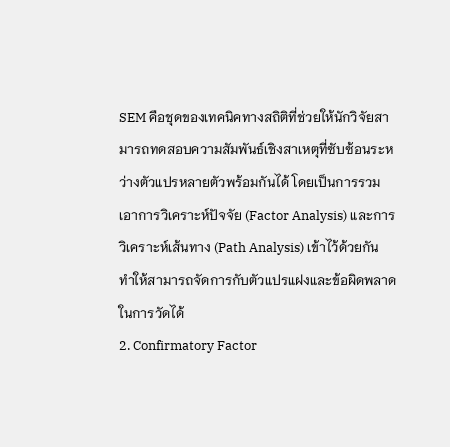SEM คือชุดของเทคนิคทางสถิติที่ช่วยให้นักวิจัยสามารถทดสอบความสัมพันธ์เชิงสาเหตุที่ซับซ้อนระหว่างตัวแปรหลายตัวพร้อมกันได้ โดยเป็นการรวมเอาการวิเคราะห์ปัจจัย (Factor Analysis) และการวิเคราะห์เส้นทาง (Path Analysis) เข้าไว้ด้วยกัน ทำให้สามารถจัดการกับตัวแปรแฝงและข้อผิดพลาดในการวัดได้
2. Confirmatory Factor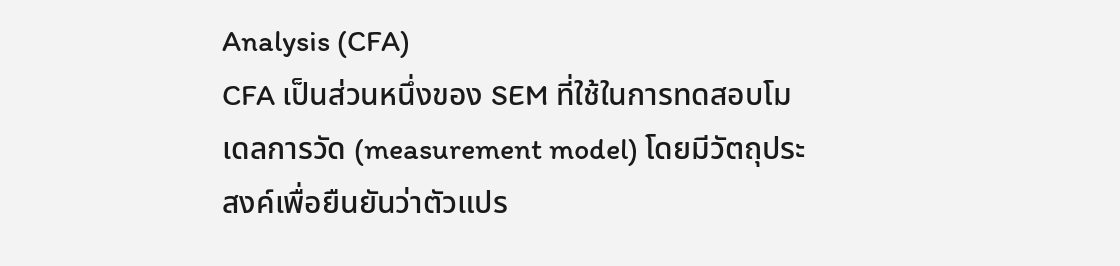Analysis (CFA)
CFA เป็นส่วนหนึ่งของ SEM ที่ใช้ในการทดสอบโมเดลการวัด (measurement model) โดยมีวัตถุประสงค์เพื่อยืนยันว่าตัวแปร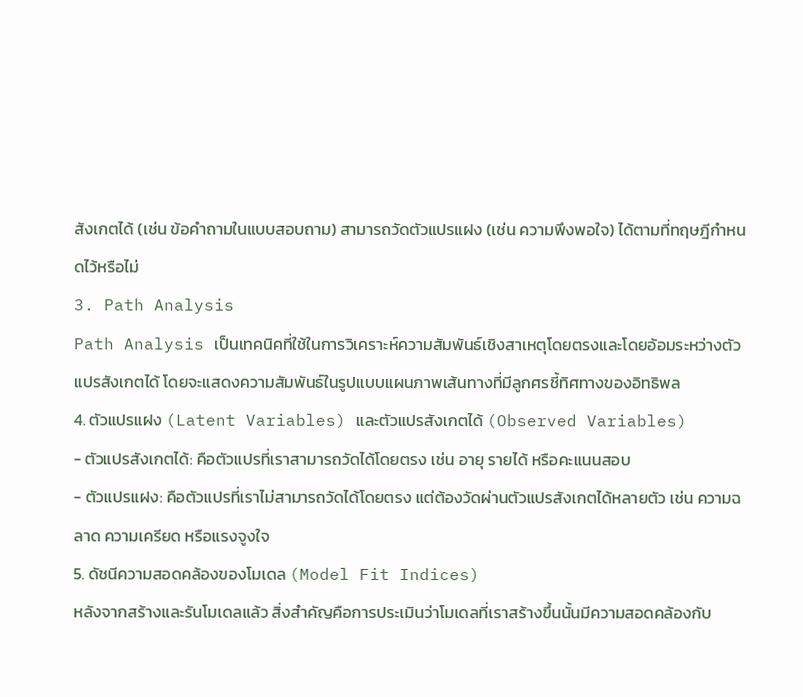สังเกตได้ (เช่น ข้อคำถามในแบบสอบถาม) สามารถวัดตัวแปรแฝง (เช่น ความพึงพอใจ) ได้ตามที่ทฤษฎีกำหนดไว้หรือไม่
3. Path Analysis
Path Analysis เป็นเทคนิคที่ใช้ในการวิเคราะห์ความสัมพันธ์เชิงสาเหตุโดยตรงและโดยอ้อมระหว่างตัวแปรสังเกตได้ โดยจะแสดงความสัมพันธ์ในรูปแบบแผนภาพเส้นทางที่มีลูกศรชี้ทิศทางของอิทธิพล
4. ตัวแปรแฝง (Latent Variables) และตัวแปรสังเกตได้ (Observed Variables)
- ตัวแปรสังเกตได้: คือตัวแปรที่เราสามารถวัดได้โดยตรง เช่น อายุ รายได้ หรือคะแนนสอบ
- ตัวแปรแฝง: คือตัวแปรที่เราไม่สามารถวัดได้โดยตรง แต่ต้องวัดผ่านตัวแปรสังเกตได้หลายตัว เช่น ความฉลาด ความเครียด หรือแรงจูงใจ
5. ดัชนีความสอดคล้องของโมเดล (Model Fit Indices)
หลังจากสร้างและรันโมเดลแล้ว สิ่งสำคัญคือการประเมินว่าโมเดลที่เราสร้างขึ้นนั้นมีความสอดคล้องกับ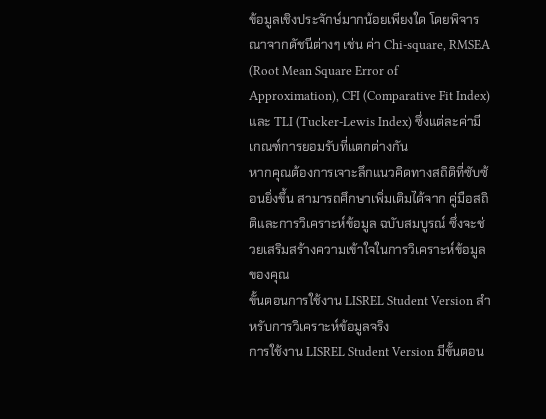ข้อมูลเชิงประจักษ์มากน้อยเพียงใด โดยพิจารณาจากดัชนีต่างๆ เช่น ค่า Chi-square, RMSEA (Root Mean Square Error of Approximation), CFI (Comparative Fit Index) และ TLI (Tucker-Lewis Index) ซึ่งแต่ละค่ามีเกณฑ์การยอมรับที่แตกต่างกัน
หากคุณต้องการเจาะลึกแนวคิดทางสถิติที่ซับซ้อนยิ่งขึ้น สามารถศึกษาเพิ่มเติมได้จาก คู่มือสถิติและการวิเคราะห์ข้อมูล ฉบับสมบูรณ์ ซึ่งจะช่วยเสริมสร้างความเข้าใจในการวิเคราะห์ข้อมูลของคุณ
ขั้นตอนการใช้งาน LISREL Student Version สำหรับการวิเคราะห์ข้อมูลจริง
การใช้งาน LISREL Student Version มีขั้นตอน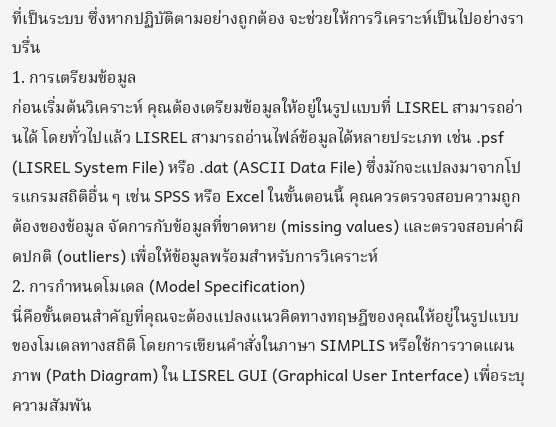ที่เป็นระบบ ซึ่งหากปฏิบัติตามอย่างถูกต้อง จะช่วยให้การวิเคราะห์เป็นไปอย่างราบรื่น
1. การเตรียมข้อมูล
ก่อนเริ่มต้นวิเคราะห์ คุณต้องเตรียมข้อมูลให้อยู่ในรูปแบบที่ LISREL สามารถอ่านได้ โดยทั่วไปแล้ว LISREL สามารถอ่านไฟล์ข้อมูลได้หลายประเภท เช่น .psf (LISREL System File) หรือ .dat (ASCII Data File) ซึ่งมักจะแปลงมาจากโปรแกรมสถิติอื่น ๆ เช่น SPSS หรือ Excel ในขั้นตอนนี้ คุณควรตรวจสอบความถูกต้องของข้อมูล จัดการกับข้อมูลที่ขาดหาย (missing values) และตรวจสอบค่าผิดปกติ (outliers) เพื่อให้ข้อมูลพร้อมสำหรับการวิเคราะห์
2. การกำหนดโมเดล (Model Specification)
นี่คือขั้นตอนสำคัญที่คุณจะต้องแปลงแนวคิดทางทฤษฎีของคุณให้อยู่ในรูปแบบของโมเดลทางสถิติ โดยการเขียนคำสั่งในภาษา SIMPLIS หรือใช้การวาดแผนภาพ (Path Diagram) ใน LISREL GUI (Graphical User Interface) เพื่อระบุความสัมพัน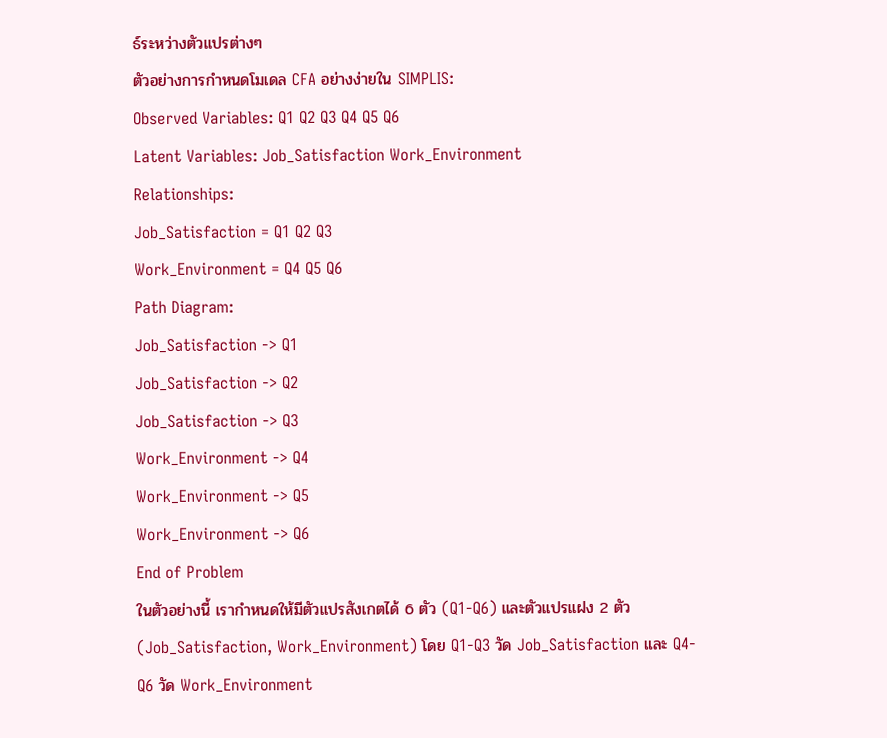ธ์ระหว่างตัวแปรต่างๆ
ตัวอย่างการกำหนดโมเดล CFA อย่างง่ายใน SIMPLIS:
Observed Variables: Q1 Q2 Q3 Q4 Q5 Q6
Latent Variables: Job_Satisfaction Work_Environment
Relationships:
Job_Satisfaction = Q1 Q2 Q3
Work_Environment = Q4 Q5 Q6
Path Diagram:
Job_Satisfaction -> Q1
Job_Satisfaction -> Q2
Job_Satisfaction -> Q3
Work_Environment -> Q4
Work_Environment -> Q5
Work_Environment -> Q6
End of Problem
ในตัวอย่างนี้ เรากำหนดให้มีตัวแปรสังเกตได้ 6 ตัว (Q1-Q6) และตัวแปรแฝง 2 ตัว (Job_Satisfaction, Work_Environment) โดย Q1-Q3 วัด Job_Satisfaction และ Q4-Q6 วัด Work_Environment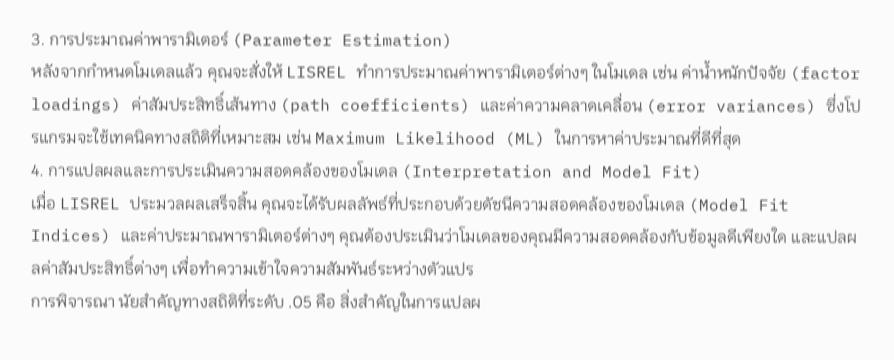3. การประมาณค่าพารามิเตอร์ (Parameter Estimation)
หลังจากกำหนดโมเดลแล้ว คุณจะสั่งให้ LISREL ทำการประมาณค่าพารามิเตอร์ต่างๆ ในโมเดล เช่น ค่าน้ำหนักปัจจัย (factor loadings) ค่าสัมประสิทธิ์เส้นทาง (path coefficients) และค่าความคลาดเคลื่อน (error variances) ซึ่งโปรแกรมจะใช้เทคนิคทางสถิติที่เหมาะสม เช่น Maximum Likelihood (ML) ในการหาค่าประมาณที่ดีที่สุด
4. การแปลผลและการประเมินความสอดคล้องของโมเดล (Interpretation and Model Fit)
เมื่อ LISREL ประมวลผลเสร็จสิ้น คุณจะได้รับผลลัพธ์ที่ประกอบด้วยดัชนีความสอดคล้องของโมเดล (Model Fit Indices) และค่าประมาณพารามิเตอร์ต่างๆ คุณต้องประเมินว่าโมเดลของคุณมีความสอดคล้องกับข้อมูลดีเพียงใด และแปลผลค่าสัมประสิทธิ์ต่างๆ เพื่อทำความเข้าใจความสัมพันธ์ระหว่างตัวแปร
การพิจารณา นัยสำคัญทางสถิติที่ระดับ .05 คือ สิ่งสำคัญในการแปลผ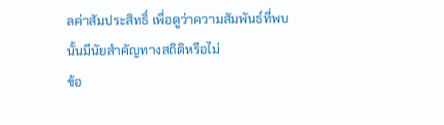ลค่าสัมประสิทธิ์ เพื่อดูว่าความสัมพันธ์ที่พบนั้นมีนัยสำคัญทางสถิติหรือไม่
ข้อ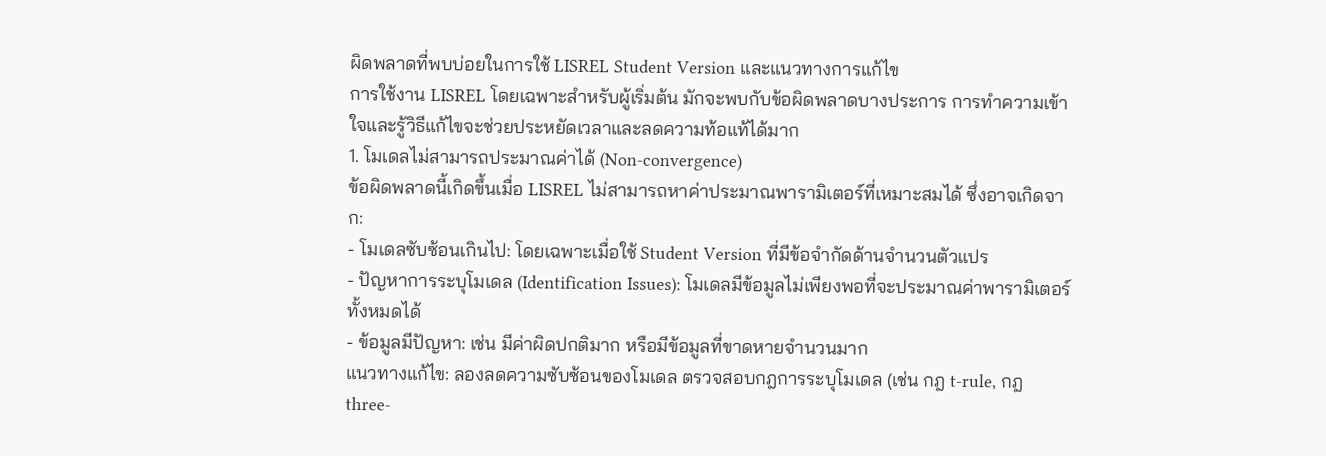ผิดพลาดที่พบบ่อยในการใช้ LISREL Student Version และแนวทางการแก้ไข
การใช้งาน LISREL โดยเฉพาะสำหรับผู้เริ่มต้น มักจะพบกับข้อผิดพลาดบางประการ การทำความเข้าใจและรู้วิธีแก้ไขจะช่วยประหยัดเวลาและลดความท้อแท้ได้มาก
1. โมเดลไม่สามารถประมาณค่าได้ (Non-convergence)
ข้อผิดพลาดนี้เกิดขึ้นเมื่อ LISREL ไม่สามารถหาค่าประมาณพารามิเตอร์ที่เหมาะสมได้ ซึ่งอาจเกิดจาก:
- โมเดลซับซ้อนเกินไป: โดยเฉพาะเมื่อใช้ Student Version ที่มีข้อจำกัดด้านจำนวนตัวแปร
- ปัญหาการระบุโมเดล (Identification Issues): โมเดลมีข้อมูลไม่เพียงพอที่จะประมาณค่าพารามิเตอร์ทั้งหมดได้
- ข้อมูลมีปัญหา: เช่น มีค่าผิดปกติมาก หรือมีข้อมูลที่ขาดหายจำนวนมาก
แนวทางแก้ไข: ลองลดความซับซ้อนของโมเดล ตรวจสอบกฎการระบุโมเดล (เช่น กฎ t-rule, กฎ three-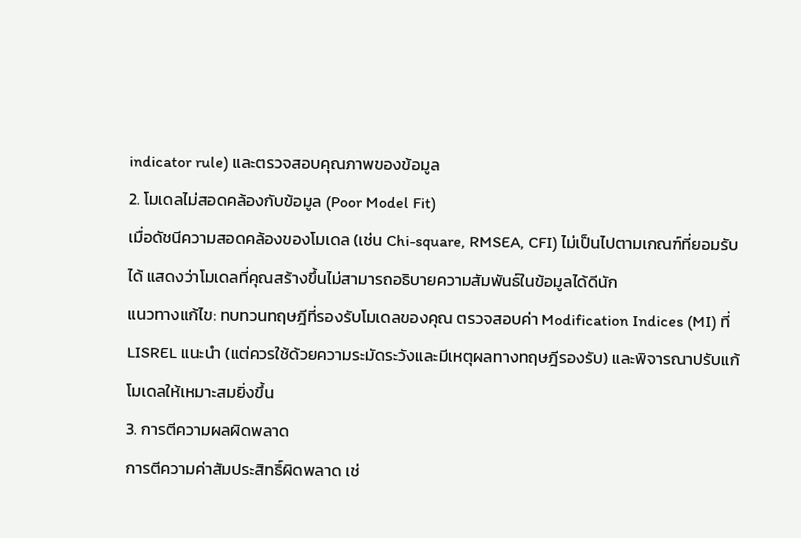indicator rule) และตรวจสอบคุณภาพของข้อมูล
2. โมเดลไม่สอดคล้องกับข้อมูล (Poor Model Fit)
เมื่อดัชนีความสอดคล้องของโมเดล (เช่น Chi-square, RMSEA, CFI) ไม่เป็นไปตามเกณฑ์ที่ยอมรับได้ แสดงว่าโมเดลที่คุณสร้างขึ้นไม่สามารถอธิบายความสัมพันธ์ในข้อมูลได้ดีนัก
แนวทางแก้ไข: ทบทวนทฤษฎีที่รองรับโมเดลของคุณ ตรวจสอบค่า Modification Indices (MI) ที่ LISREL แนะนำ (แต่ควรใช้ด้วยความระมัดระวังและมีเหตุผลทางทฤษฎีรองรับ) และพิจารณาปรับแก้โมเดลให้เหมาะสมยิ่งขึ้น
3. การตีความผลผิดพลาด
การตีความค่าสัมประสิทธิ์ผิดพลาด เช่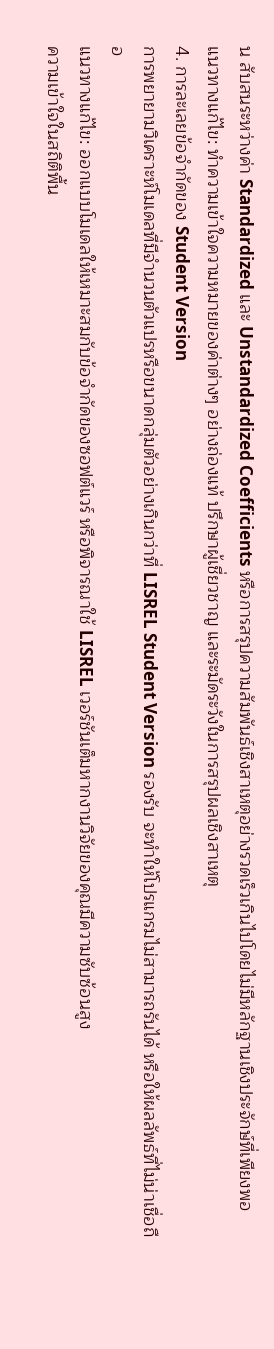น สับสนระหว่างค่า Standardized และ Unstandardized Coefficients หรือการสรุปความสัมพันธ์เชิงสาเหตุอย่างรวดเร็วเกินไปโดยไม่มีหลักฐานเชิงประจักษ์ที่เพียงพอ
แนวทางแก้ไข: ทำความเข้าใจความหมายของค่าต่างๆ อย่างถ่องแท้ ปรึกษาผู้เชี่ยวชาญ และระมัดระวังในการสรุปผลเชิงสาเหตุ
4. การละเลยข้อจำกัดของ Student Version
การพยายามวิเคราะห์โมเดลที่มีจำนวนตัวแปรหรือขนาดกลุ่มตัวอย่างเกินกว่าที่ LISREL Student Version รองรับ จะทำให้โปรแกรมไม่สามารถรันได้ หรือให้ผลลัพธ์ที่ไม่น่าเชื่อถือ
แนวทางแก้ไข: ออกแบบโมเดลให้เหมาะสมกับข้อจำกัดของซอฟต์แวร์ หรือพิจารณาใช้ LISREL เวอร์ชันเต็มหากงานวิจัยของคุณมีความซับซ้อนสูง
ความเข้าใจในสถิติพื้น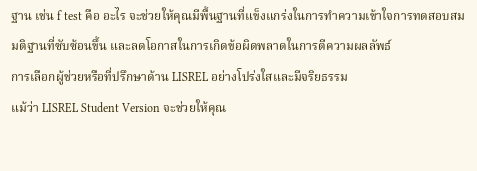ฐาน เช่น f test คือ อะไร จะช่วยให้คุณมีพื้นฐานที่แข็งแกร่งในการทำความเข้าใจการทดสอบสมมติฐานที่ซับซ้อนขึ้น และลดโอกาสในการเกิดข้อผิดพลาดในการตีความผลลัพธ์
การเลือกผู้ช่วยหรือที่ปรึกษาด้าน LISREL อย่างโปร่งใสและมีจริยธรรม
แม้ว่า LISREL Student Version จะช่วยให้คุณ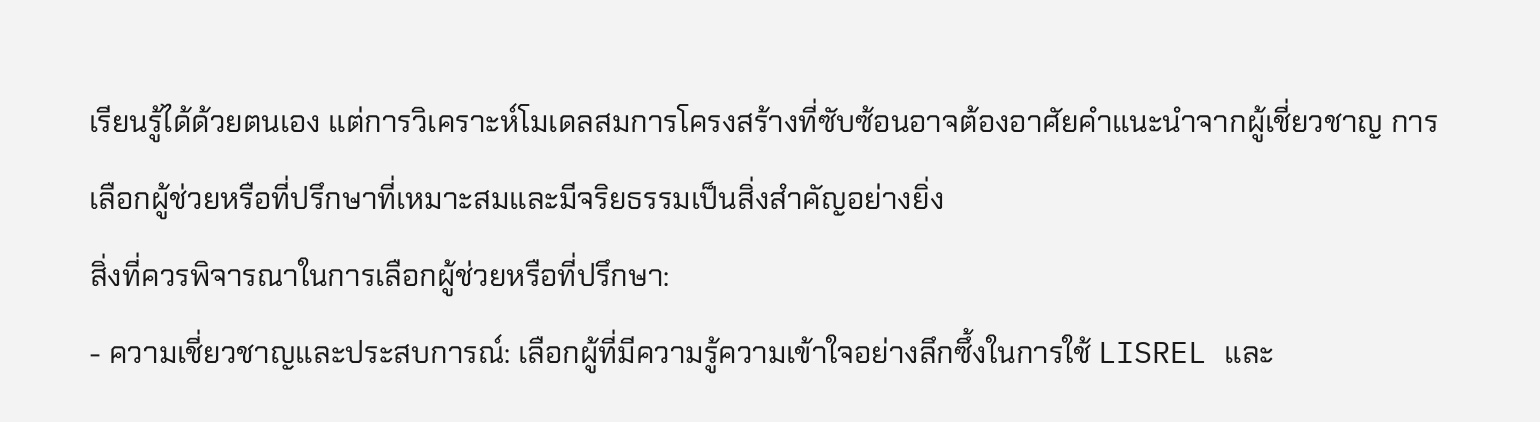เรียนรู้ได้ด้วยตนเอง แต่การวิเคราะห์โมเดลสมการโครงสร้างที่ซับซ้อนอาจต้องอาศัยคำแนะนำจากผู้เชี่ยวชาญ การเลือกผู้ช่วยหรือที่ปรึกษาที่เหมาะสมและมีจริยธรรมเป็นสิ่งสำคัญอย่างยิ่ง
สิ่งที่ควรพิจารณาในการเลือกผู้ช่วยหรือที่ปรึกษา:
- ความเชี่ยวชาญและประสบการณ์: เลือกผู้ที่มีความรู้ความเข้าใจอย่างลึกซึ้งในการใช้ LISREL และ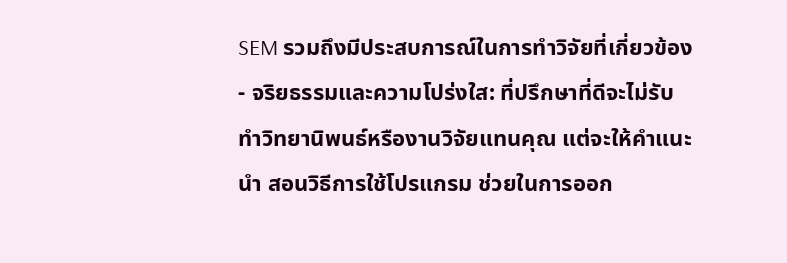SEM รวมถึงมีประสบการณ์ในการทำวิจัยที่เกี่ยวข้อง
- จริยธรรมและความโปร่งใส: ที่ปรึกษาที่ดีจะไม่รับทำวิทยานิพนธ์หรืองานวิจัยแทนคุณ แต่จะให้คำแนะนำ สอนวิธีการใช้โปรแกรม ช่วยในการออก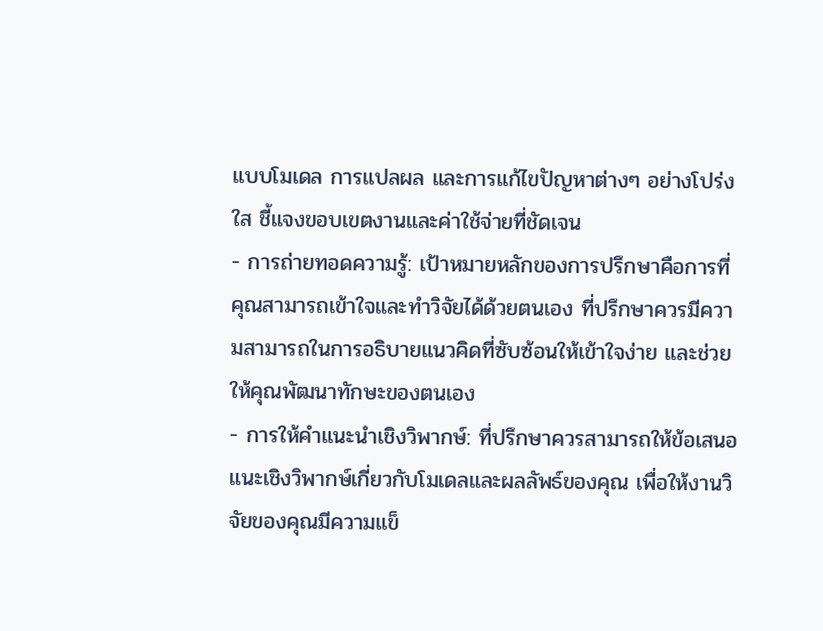แบบโมเดล การแปลผล และการแก้ไขปัญหาต่างๆ อย่างโปร่งใส ชี้แจงขอบเขตงานและค่าใช้จ่ายที่ชัดเจน
- การถ่ายทอดความรู้: เป้าหมายหลักของการปรึกษาคือการที่คุณสามารถเข้าใจและทำวิจัยได้ด้วยตนเอง ที่ปรึกษาควรมีความสามารถในการอธิบายแนวคิดที่ซับซ้อนให้เข้าใจง่าย และช่วยให้คุณพัฒนาทักษะของตนเอง
- การให้คำแนะนำเชิงวิพากษ์: ที่ปรึกษาควรสามารถให้ข้อเสนอแนะเชิงวิพากษ์เกี่ยวกับโมเดลและผลลัพธ์ของคุณ เพื่อให้งานวิจัยของคุณมีความแข็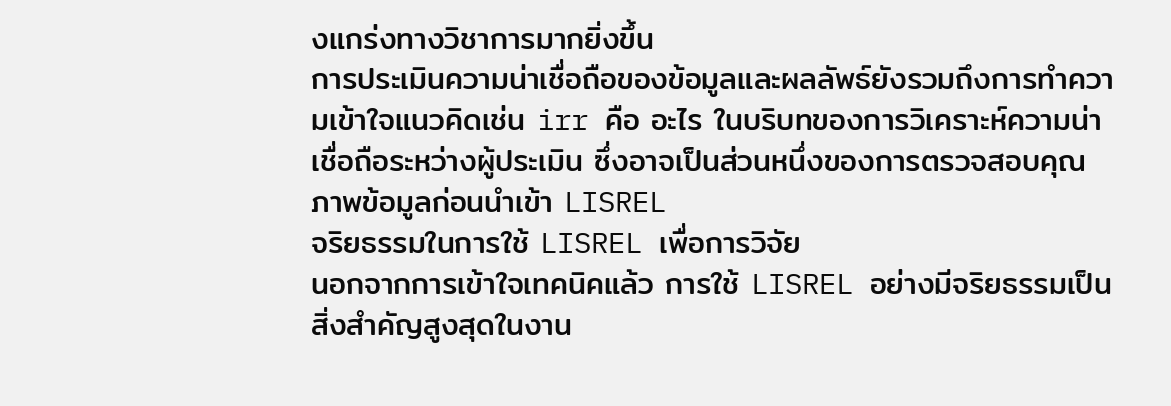งแกร่งทางวิชาการมากยิ่งขึ้น
การประเมินความน่าเชื่อถือของข้อมูลและผลลัพธ์ยังรวมถึงการทำความเข้าใจแนวคิดเช่น irr คือ อะไร ในบริบทของการวิเคราะห์ความน่าเชื่อถือระหว่างผู้ประเมิน ซึ่งอาจเป็นส่วนหนึ่งของการตรวจสอบคุณภาพข้อมูลก่อนนำเข้า LISREL
จริยธรรมในการใช้ LISREL เพื่อการวิจัย
นอกจากการเข้าใจเทคนิคแล้ว การใช้ LISREL อย่างมีจริยธรรมเป็นสิ่งสำคัญสูงสุดในงาน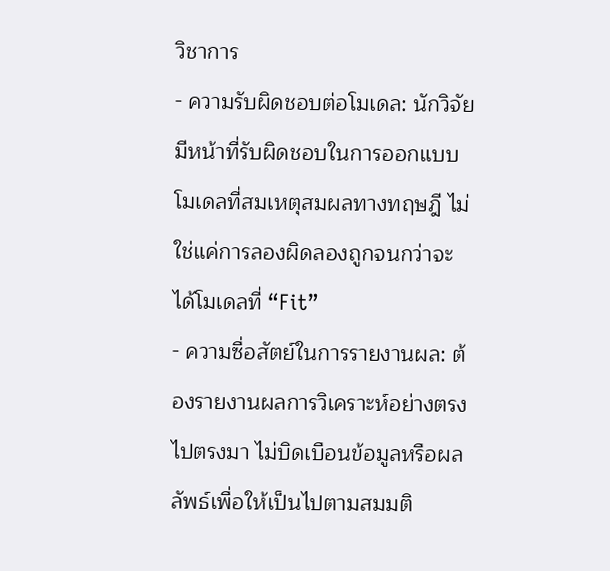วิชาการ
- ความรับผิดชอบต่อโมเดล: นักวิจัยมีหน้าที่รับผิดชอบในการออกแบบโมเดลที่สมเหตุสมผลทางทฤษฎี ไม่ใช่แค่การลองผิดลองถูกจนกว่าจะได้โมเดลที่ “Fit”
- ความซื่อสัตย์ในการรายงานผล: ต้องรายงานผลการวิเคราะห์อย่างตรงไปตรงมา ไม่บิดเบือนข้อมูลหรือผลลัพธ์เพื่อให้เป็นไปตามสมมติ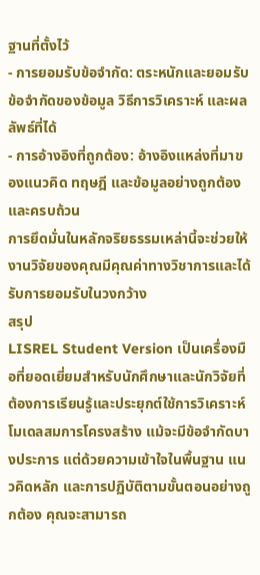ฐานที่ตั้งไว้
- การยอมรับข้อจำกัด: ตระหนักและยอมรับข้อจำกัดของข้อมูล วิธีการวิเคราะห์ และผลลัพธ์ที่ได้
- การอ้างอิงที่ถูกต้อง: อ้างอิงแหล่งที่มาของแนวคิด ทฤษฎี และข้อมูลอย่างถูกต้องและครบถ้วน
การยึดมั่นในหลักจริยธรรมเหล่านี้จะช่วยให้งานวิจัยของคุณมีคุณค่าทางวิชาการและได้รับการยอมรับในวงกว้าง
สรุป
LISREL Student Version เป็นเครื่องมือที่ยอดเยี่ยมสำหรับนักศึกษาและนักวิจัยที่ต้องการเรียนรู้และประยุกต์ใช้การวิเคราะห์โมเดลสมการโครงสร้าง แม้จะมีข้อจำกัดบางประการ แต่ด้วยความเข้าใจในพื้นฐาน แนวคิดหลัก และการปฏิบัติตามขั้นตอนอย่างถูกต้อง คุณจะสามารถ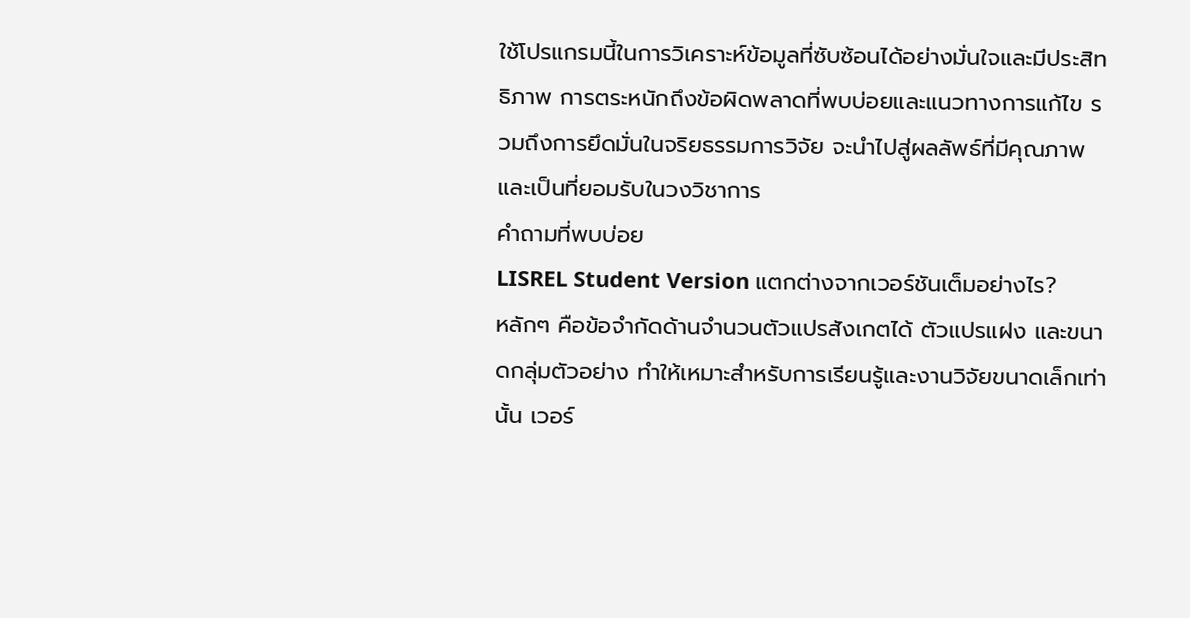ใช้โปรแกรมนี้ในการวิเคราะห์ข้อมูลที่ซับซ้อนได้อย่างมั่นใจและมีประสิทธิภาพ การตระหนักถึงข้อผิดพลาดที่พบบ่อยและแนวทางการแก้ไข รวมถึงการยึดมั่นในจริยธรรมการวิจัย จะนำไปสู่ผลลัพธ์ที่มีคุณภาพและเป็นที่ยอมรับในวงวิชาการ
คำถามที่พบบ่อย
LISREL Student Version แตกต่างจากเวอร์ชันเต็มอย่างไร?
หลักๆ คือข้อจำกัดด้านจำนวนตัวแปรสังเกตได้ ตัวแปรแฝง และขนาดกลุ่มตัวอย่าง ทำให้เหมาะสำหรับการเรียนรู้และงานวิจัยขนาดเล็กเท่านั้น เวอร์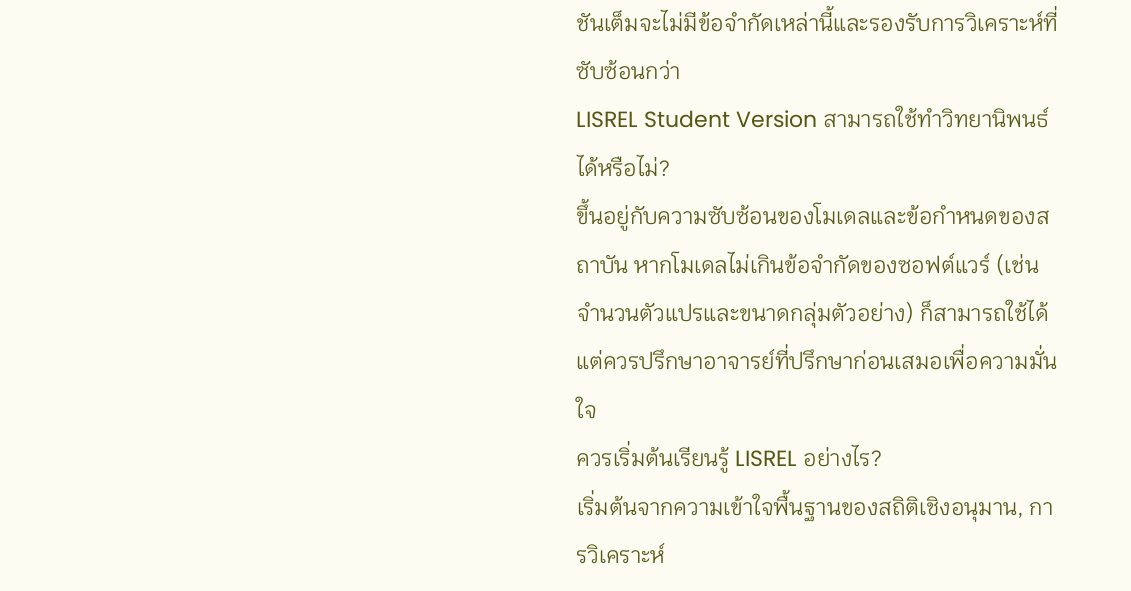ชันเต็มจะไม่มีข้อจำกัดเหล่านี้และรองรับการวิเคราะห์ที่ซับซ้อนกว่า
LISREL Student Version สามารถใช้ทำวิทยานิพนธ์ได้หรือไม่?
ขึ้นอยู่กับความซับซ้อนของโมเดลและข้อกำหนดของสถาบัน หากโมเดลไม่เกินข้อจำกัดของซอฟต์แวร์ (เช่น จำนวนตัวแปรและขนาดกลุ่มตัวอย่าง) ก็สามารถใช้ได้ แต่ควรปรึกษาอาจารย์ที่ปรึกษาก่อนเสมอเพื่อความมั่นใจ
ควรเริ่มต้นเรียนรู้ LISREL อย่างไร?
เริ่มต้นจากความเข้าใจพื้นฐานของสถิติเชิงอนุมาน, การวิเคราะห์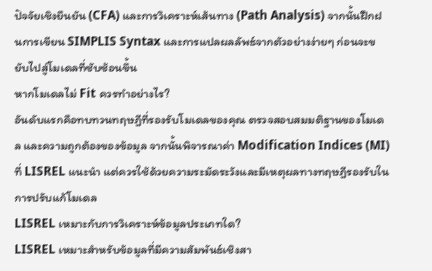ปัจจัยเชิงยืนยัน (CFA) และการวิเคราะห์เส้นทาง (Path Analysis) จากนั้นฝึกฝนการเขียน SIMPLIS Syntax และการแปลผลลัพธ์จากตัวอย่างง่ายๆ ก่อนจะขยับไปสู่โมเดลที่ซับซ้อนขึ้น
หากโมเดลไม่ Fit ควรทำอย่างไร?
อันดับแรกคือทบทวนทฤษฎีที่รองรับโมเดลของคุณ ตรวจสอบสมมติฐานของโมเดล และความถูกต้องของข้อมูล จากนั้นพิจารณาค่า Modification Indices (MI) ที่ LISREL แนะนำ แต่ควรใช้ด้วยความระมัดระวังและมีเหตุผลทางทฤษฎีรองรับในการปรับแก้โมเดล
LISREL เหมาะกับการวิเคราะห์ข้อมูลประเภทใด?
LISREL เหมาะสำหรับข้อมูลที่มีความสัมพันธ์เชิงสา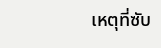เหตุที่ซับ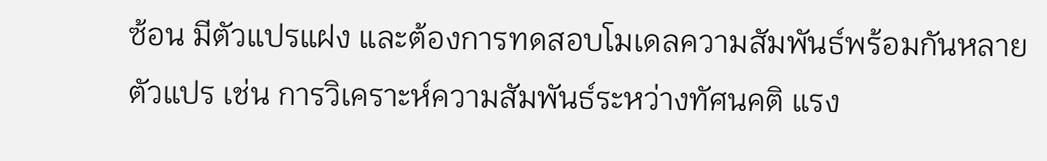ซ้อน มีตัวแปรแฝง และต้องการทดสอบโมเดลความสัมพันธ์พร้อมกันหลายตัวแปร เช่น การวิเคราะห์ความสัมพันธ์ระหว่างทัศนคติ แรง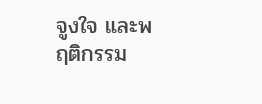จูงใจ และพฤติกรรม